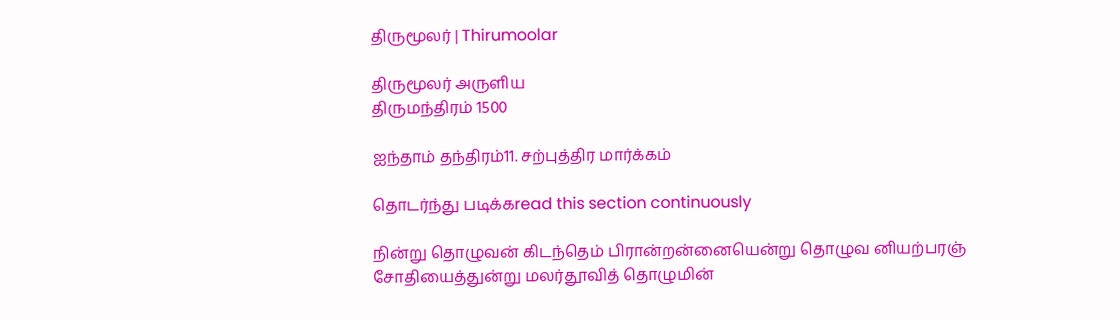திருமூலர் | Thirumoolar

திருமூலர் அருளிய
திருமந்திரம் 1500

ஐந்தாம் தந்திரம்11. சற்புத்திர மார்க்கம்

தொடர்ந்து படிக்கread this section continuously

நின்று தொழுவன் கிடந்தெம் பிரான்றன்னையென்று தொழுவ னியற்பரஞ் சோதியைத்துன்று மலர்தூவித் தொழுமின்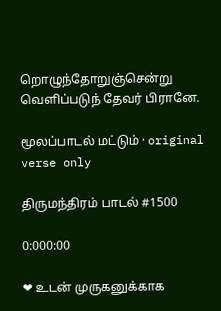றொழுந்தோறுஞ்சென்று வெளிப்படுந் தேவர் பிரானே.

மூலப்பாடல் மட்டும் · original verse only

திருமந்திரம் பாடல் #1500

0:000:00

❤ உடன் முருகனுக்காக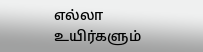எல்லா உயிர்களும்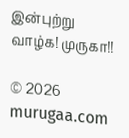இன்புற்று வாழ்க! முருகா!!

© 2026 murugaa.com